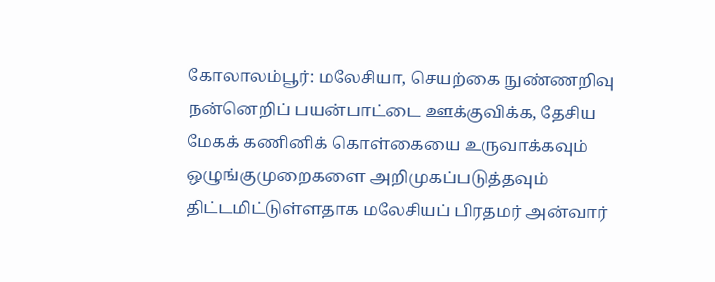கோலாலம்பூர்: மலேசியா, செயற்கை நுண்ணறிவு நன்னெறிப் பயன்பாட்டை ஊக்குவிக்க, தேசிய மேகக் கணினிக் கொள்கையை உருவாக்கவும் ஒழுங்குமுறைகளை அறிமுகப்படுத்தவும் திட்டமிட்டுள்ளதாக மலேசியப் பிரதமர் அன்வார்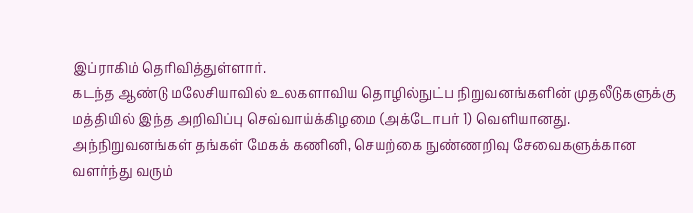இப்ராகிம் தெரிவித்துள்ளார்.
கடந்த ஆண்டு மலேசியாவில் உலகளாவிய தொழில்நுட்ப நிறுவனங்களின் முதலீடுகளுக்கு மத்தியில் இந்த அறிவிப்பு செவ்வாய்க்கிழமை (அக்டோபர் 1) வெளியானது.
அந்நிறுவனங்கள் தங்கள் மேகக் கணினி, செயற்கை நுண்ணறிவு சேவைகளுக்கான வளர்ந்து வரும்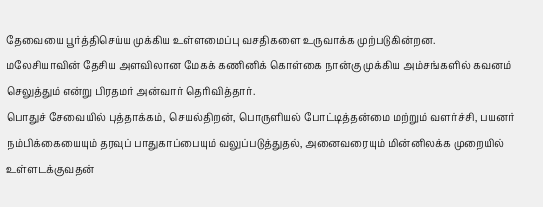தேவையை பூர்த்திசெய்ய முக்கிய உள்ளமைப்பு வசதிகளை உருவாக்க முற்படுகின்றன.
மலேசியாவின் தேசிய அளவிலான மேகக் கணினிக் கொள்கை நான்கு முக்கிய அம்சங்களில் கவனம் செலுத்தும் என்று பிரதமர் அன்வார் தெரிவித்தார்.
பொதுச் சேவையில் புத்தாக்கம், செயல்திறன், பொருளியல் போட்டித்தன்மை மற்றும் வளர்ச்சி, பயனர் நம்பிக்கையையும் தரவுப் பாதுகாப்பையும் வலுப்படுத்துதல், அனைவரையும் மின்னிலக்க முறையில் உள்ளடக்குவதன்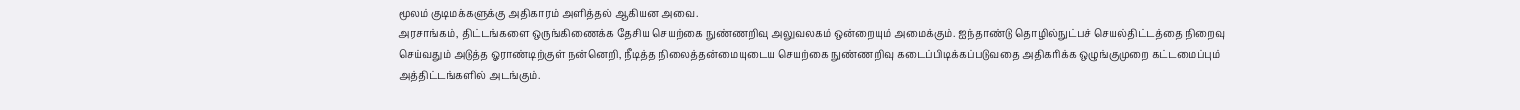மூலம் குடிமக்களுக்கு அதிகாரம் அளித்தல் ஆகியன அவை.
அரசாங்கம், திட்டங்களை ஒருங்கிணைக்க தேசிய செயற்கை நுண்ணறிவு அலுவலகம் ஒன்றையும் அமைக்கும். ஐந்தாண்டு தொழில்நுட்பச் செயல்திட்டத்தை நிறைவு செய்வதும் அடுத்த ஓராண்டிற்குள் நன்னெறி, நீடித்த நிலைத்தன்மையுடைய செயற்கை நுண்ணறிவு கடைப்பிடிக்கப்படுவதை அதிகரிக்க ஒழுங்குமுறை கட்டமைப்பும் அத்திட்டங்களில் அடங்கும்.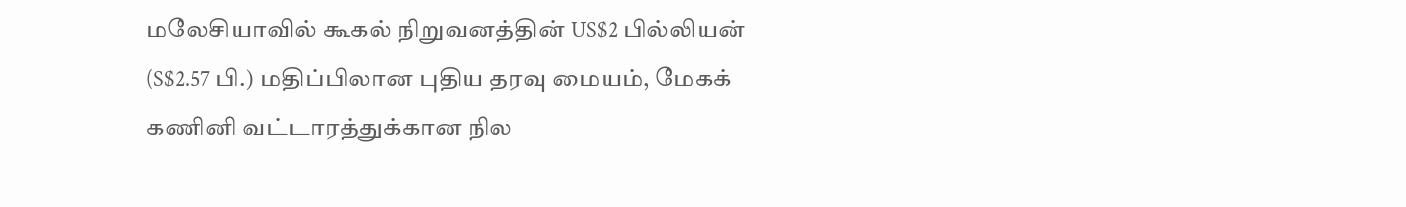மலேசியாவில் கூகல் நிறுவனத்தின் US$2 பில்லியன் (S$2.57 பி.) மதிப்பிலான புதிய தரவு மையம், மேகக் கணினி வட்டாரத்துக்கான நில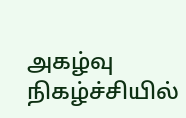அகழ்வு நிகழ்ச்சியில்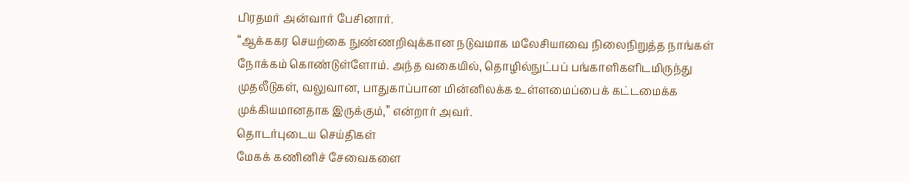பிரதமர் அன்வார் பேசினார்.
“ஆக்ககர செயற்கை நுண்ணறிவுக்கான நடுவமாக மலேசியாவை நிலைநிறுத்த நாங்கள் நோக்கம் கொண்டுள்ளோம். அந்த வகையில், தொழில்நுட்பப் பங்காளிகளிடமிருந்து முதலீடுகள், வலுவான, பாதுகாப்பான மின்னிலக்க உள்ளமைப்பைக் கட்டமைக்க முக்கியமானதாக இருக்கும்,” என்றார் அவர்.
தொடர்புடைய செய்திகள்
மேகக் கணினிச் சேவைகளை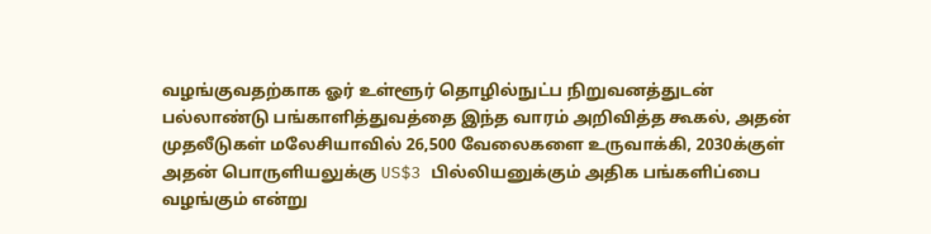வழங்குவதற்காக ஓர் உள்ளூர் தொழில்நுட்ப நிறுவனத்துடன் பல்லாண்டு பங்காளித்துவத்தை இந்த வாரம் அறிவித்த கூகல், அதன் முதலீடுகள் மலேசியாவில் 26,500 வேலைகளை உருவாக்கி, 2030க்குள் அதன் பொருளியலுக்கு US$3 பில்லியனுக்கும் அதிக பங்களிப்பை வழங்கும் என்று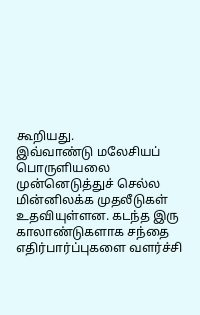கூறியது.
இவ்வாண்டு மலேசியப் பொருளியலை முன்னெடுத்துச் செல்ல மின்னிலக்க முதலீடுகள் உதவியுள்ளன. கடந்த இரு காலாண்டுகளாக சந்தை எதிர்பார்ப்புகளை வளர்ச்சி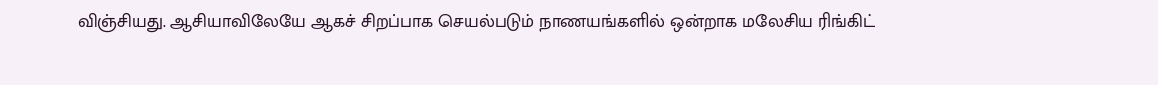விஞ்சியது. ஆசியாவிலேயே ஆகச் சிறப்பாக செயல்படும் நாணயங்களில் ஒன்றாக மலேசிய ரிங்கிட்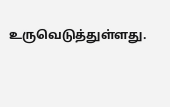உருவெடுத்துள்ளது.